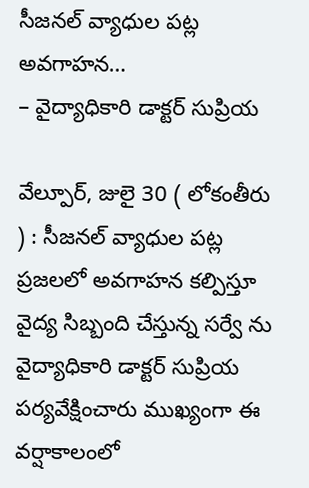సీజనల్ వ్యాధుల పట్ల అవగాహన…
– వైద్యాధికారి డాక్టర్ సుప్రియ

వేల్పూర్, జులై 30 ( లోకంతీరు ) : సీజనల్ వ్యాధుల పట్ల ప్రజలలో అవగాహన కల్పిస్తూ వైద్య సిబ్బంది చేస్తున్న సర్వే ను వైద్యాధికారి డాక్టర్ సుప్రియ పర్యవేక్షించారు ముఖ్యంగా ఈ వర్షాకాలంలో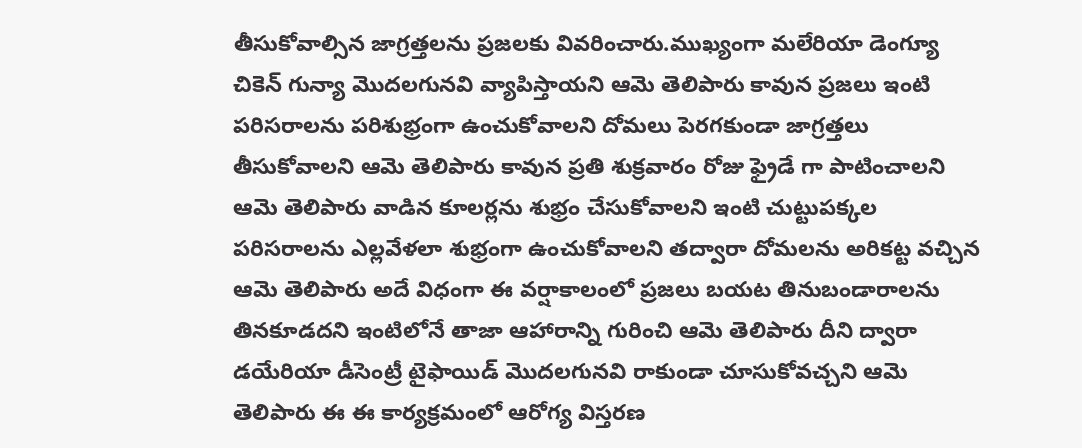తీసుకోవాల్సిన జాగ్రత్తలను ప్రజలకు వివరించారు.ముఖ్యంగా మలేరియా డెంగ్యూ చికెన్ గున్యా మొదలగునవి వ్యాపిస్తాయని ఆమె తెలిపారు కావున ప్రజలు ఇంటి పరిసరాలను పరిశుభ్రంగా ఉంచుకోవాలని దోమలు పెరగకుండా జాగ్రత్తలు తీసుకోవాలని ఆమె తెలిపారు కావున ప్రతి శుక్రవారం రోజు ఫ్రైడే గా పాటించాలని ఆమె తెలిపారు వాడిన కూలర్లను శుభ్రం చేసుకోవాలని ఇంటి చుట్టుపక్కల పరిసరాలను ఎల్లవేళలా శుభ్రంగా ఉంచుకోవాలని తద్వారా దోమలను అరికట్ట వచ్చిన ఆమె తెలిపారు అదే విధంగా ఈ వర్షాకాలంలో ప్రజలు బయట తినుబండారాలను తినకూడదని ఇంటిలోనే తాజా ఆహారాన్ని గురించి ఆమె తెలిపారు దీని ద్వారా డయేరియా డీసెంట్రీ టైఫాయిడ్ మొదలగునవి రాకుండా చూసుకోవచ్చని ఆమె తెలిపారు ఈ ఈ కార్యక్రమంలో ఆరోగ్య విస్తరణ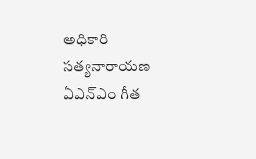అధికారి సత్యనారాయణ ఏఎన్ఎం గీత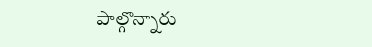పాల్గొన్నారు